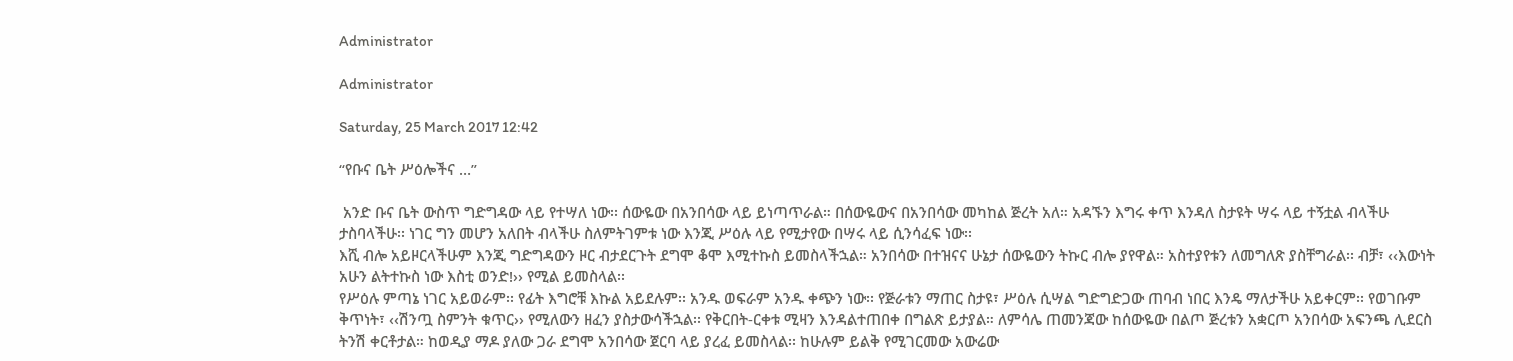Administrator

Administrator

Saturday, 25 March 2017 12:42

“የቡና ቤት ሥዕሎችና …”

 አንድ ቡና ቤት ውስጥ ግድግዳው ላይ የተሣለ ነው፡፡ ሰውዬው በአንበሳው ላይ ይነጣጥራል። በሰውዬውና በአንበሳው መካከል ጅረት አለ። አዳኙን እግሩ ቀጥ እንዳለ ስታዩት ሣሩ ላይ ተኝቷል ብላችሁ ታስባላችሁ፡፡ ነገር ግን መሆን አለበት ብላችሁ ስለምትገምቱ ነው እንጂ ሥዕሉ ላይ የሚታየው በሣሩ ላይ ሲንሳፈፍ ነው፡፡
እሺ ብሎ አይዞርላችሁም እንጂ ግድግዳውን ዞር ብታደርጉት ደግሞ ቆሞ እሚተኩስ ይመስላችኋል። አንበሳው በተዝናና ሁኔታ ሰውዬውን ትኩር ብሎ ያየዋል። አስተያየቱን ለመግለጽ ያስቸግራል፡፡ ብቻ፣ ‹‹እውነት አሁን ልትተኩስ ነው እስቲ ወንድ!›› የሚል ይመስላል፡፡
የሥዕሉ ምጣኔ ነገር አይወራም፡፡ የፊት እግሮቹ እኩል አይደሉም፡፡ አንዱ ወፍራም አንዱ ቀጭን ነው፡፡ የጅራቱን ማጠር ስታዩ፣ ሥዕሉ ሲሣል ግድግድጋው ጠባብ ነበር እንዴ ማለታችሁ አይቀርም፡፡ የወገቡም ቅጥነት፣ ‹‹ሽንጧ ስምንት ቁጥር›› የሚለውን ዘፈን ያስታውሳችኋል፡፡ የቅርበት-ርቀቱ ሚዛን እንዳልተጠበቀ በግልጽ ይታያል። ለምሳሌ ጠመንጃው ከሰውዬው በልጦ ጅረቱን አቋርጦ አንበሳው አፍንጫ ሊደርስ ትንሽ ቀርቶታል። ከወዲያ ማዶ ያለው ጋራ ደግሞ አንበሳው ጀርባ ላይ ያረፈ ይመስላል፡፡ ከሁሉም ይልቅ የሚገርመው አውሬው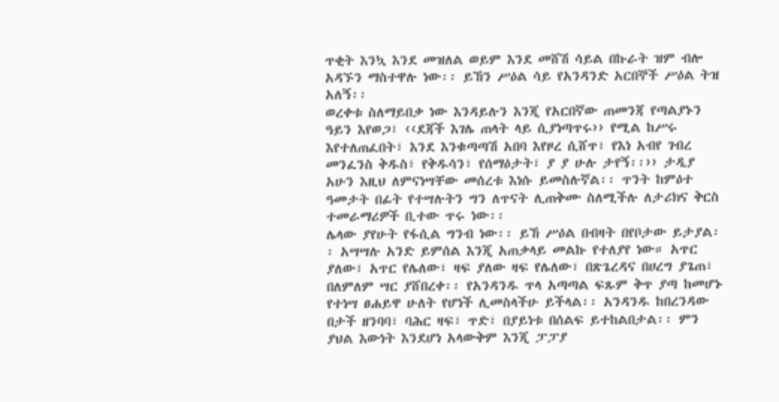ጥቂት እንኳ እንደ መዝለል ወይም እንደ መሸሽ ሳይል በኩራት ዝም ብሎ አዳኙን ማስተዋሉ ነው፡፡ ይኸን ሥዕል ሳይ የአንዳንድ አርበኞች ሥዕል ትዝ አለኝ፡፡
ወረቀቱ ስለማይበቃ ነው እንዳይሉን እንጂ የአርበኛው ጠመንጃ የጣልያኑን ዓይን እየወጋ፣ ‹‹ደጃች እገሌ ጠላት ላይ ሲያነጣጥሩ›› የሚል ከሥሩ እየተለጠፈበት፣ እንደ እንቁጣጣሽ አበባ እየዞረ ሲሸጥ፣ የእነ አብየ ገብረ መንፈንስ ቅዱስ፣ የቅዱሳን፣ የሰማዕታት፣ ያ ያ ሁሉ ታየኝ፡፡›› ታዲያ አሁን እዚህ ለምናነሣቸው መሰረቱ እነሱ ይመስሉኛል፡፡ ጥንት ከምዕተ ዓመታት በፊት የተሣሉትን ግን ለጥናት ሊጠቅሙ ስለሚችሉ ለታሪክና ቅርስ ተመራማሪዎች ቢተው ጥሩ ነው፡፡
ሌላው ያየሁት የፋሲል ግንብ ነው፡፡ ይኸ ሥዕል በብዛት በየቦታው ይታያል፡፡ አሣሣሉ አንድ ይምሰል እንጂ አጠቃላይ መልኩ የተለያየ ነው። አጥር ያለው፣ አጥር የሌለው፣ ዛፍ ያለው ዛፍ የሌለው፣ በጽጌረዳና በሀረግ ያጌጠ፣ በለምለም ሣር ያሸበረቀ፡፡ የአንዳንዱ ጥላ አጣጣል ፍጹም ቅጥ ያጣ ከመሆኑ የተነሣ ፀሐይዋ ሁለት የሆነች ሊመስላችሁ ይችላል፡፡ አንዳንዱ ከበረንዳው በታች ዘንባባ፣ ባሕር ዛፍ፣ ጥድ፣ በያይነቱ በሰልፍ ይተከልበታል፡፡ ምን ያህል እውነት እንደሆነ አላውቅም እንጂ ፓፓያ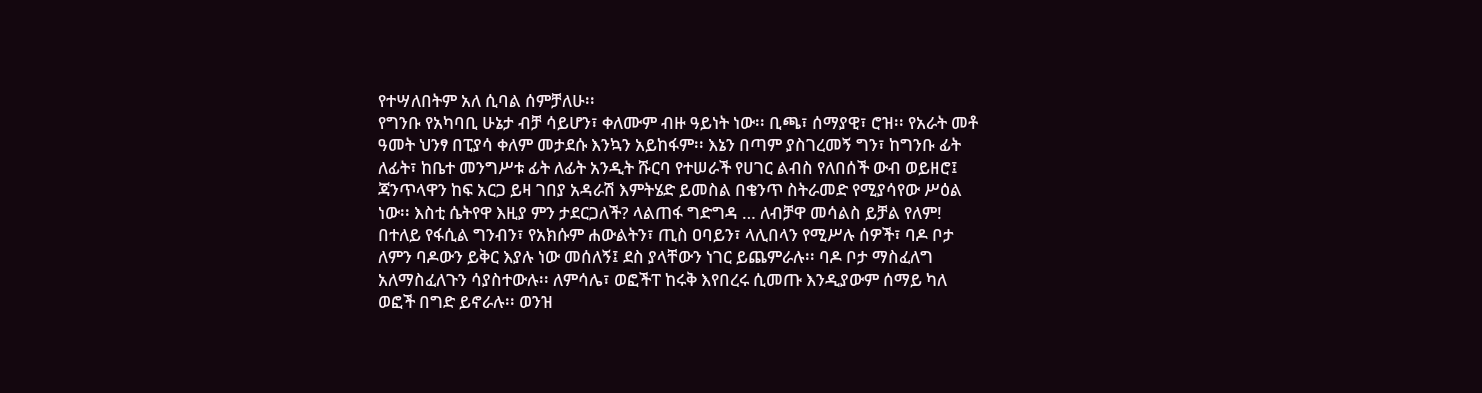የተሣለበትም አለ ሲባል ሰምቻለሁ፡፡
የግንቡ የአካባቢ ሁኔታ ብቻ ሳይሆን፣ ቀለሙም ብዙ ዓይነት ነው፡፡ ቢጫ፣ ሰማያዊ፣ ሮዝ፡፡ የአራት መቶ ዓመት ህንፃ በፒያሳ ቀለም መታደሱ እንኳን አይከፋም፡፡ እኔን በጣም ያስገረመኝ ግን፣ ከግንቡ ፊት ለፊት፣ ከቤተ መንግሥቱ ፊት ለፊት አንዲት ሹርባ የተሠራች የሀገር ልብስ የለበሰች ውብ ወይዘሮ፤ ጃንጥላዋን ከፍ አርጋ ይዛ ገበያ አዳራሽ እምትሄድ ይመስል በቄንጥ ስትራመድ የሚያሳየው ሥዕል ነው፡፡ እስቲ ሴትየዋ እዚያ ምን ታደርጋለች? ላልጠፋ ግድግዳ … ለብቻዋ መሳልስ ይቻል የለም!
በተለይ የፋሲል ግንብን፣ የአክሱም ሐውልትን፣ ጢስ ዐባይን፣ ላሊበላን የሚሥሉ ሰዎች፣ ባዶ ቦታ ለምን ባዶውን ይቅር እያሉ ነው መሰለኝ፤ ደስ ያላቸውን ነገር ይጨምራሉ፡፡ ባዶ ቦታ ማስፈለግ አለማስፈለጉን ሳያስተውሉ፡፡ ለምሳሌ፣ ወፎችፐ ከሩቅ እየበረሩ ሲመጡ እንዲያውም ሰማይ ካለ ወፎች በግድ ይኖራሉ፡፡ ወንዝ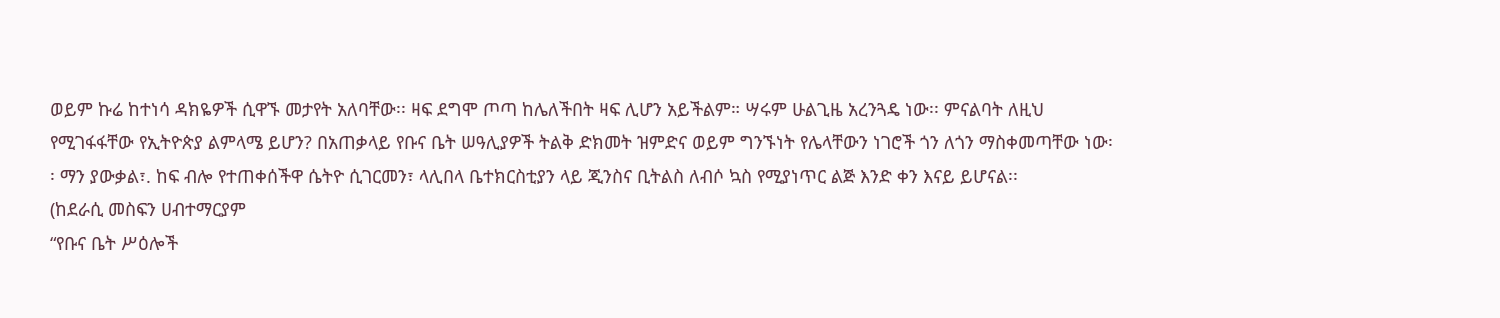ወይም ኩሬ ከተነሳ ዳክዬዎች ሲዋኙ መታየት አለባቸው፡፡ ዛፍ ደግሞ ጦጣ ከሌለችበት ዛፍ ሊሆን አይችልም። ሣሩም ሁልጊዜ አረንጓዴ ነው፡፡ ምናልባት ለዚህ የሚገፋፋቸው የኢትዮጵያ ልምላሜ ይሆን? በአጠቃላይ የቡና ቤት ሠዓሊያዎች ትልቅ ድክመት ዝምድና ወይም ግንኙነት የሌላቸውን ነገሮች ጎን ለጎን ማስቀመጣቸው ነው፡፡ ማን ያውቃል፣. ከፍ ብሎ የተጠቀሰችዋ ሴትዮ ሲገርመን፣ ላሊበላ ቤተክርስቲያን ላይ ጂንስና ቢትልስ ለብሶ ኳስ የሚያነጥር ልጅ እንድ ቀን እናይ ይሆናል፡፡
(ከደራሲ መስፍን ሀብተማርያም
“የቡና ቤት ሥዕሎች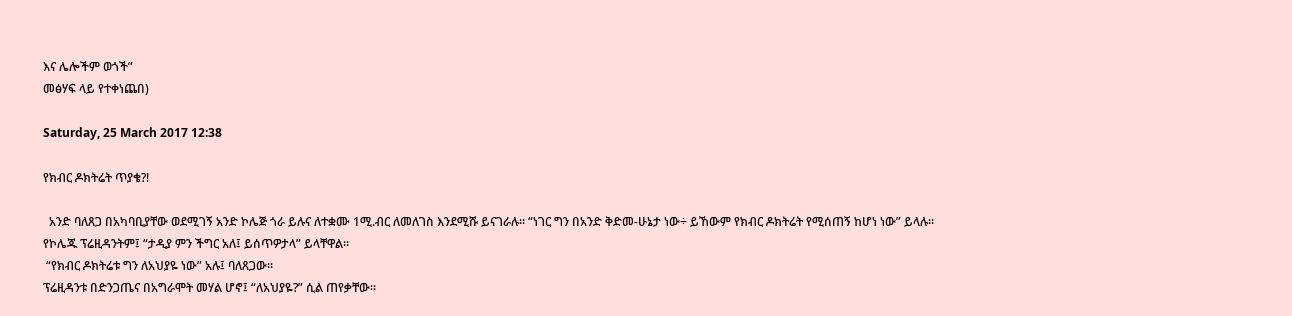እና ሌሎችም ወጎች”
መፅሃፍ ላይ የተቀነጨበ)

Saturday, 25 March 2017 12:38

የክብር ዶክትሬት ጥያቄ?!

  አንድ ባለጸጋ በአካባቢያቸው ወደሚገኝ አንድ ኮሌጅ ጎራ ይሉና ለተቋሙ 1ሚ.ብር ለመለገስ እንደሚሹ ይናገራሉ፡፡ “ነገር ግን በአንድ ቅድመ-ሁኔታ ነው÷ ይኸውም የክብር ዶክትሬት የሚሰጠኝ ከሆነ ነው” ይላሉ፡፡
የኮሌጁ ፕሬዚዳንትም፤ “ታዲያ ምን ችግር አለ፤ ይሰጥዎታላ” ይላቸዋል፡፡
 “የክብር ዶክትሬቱ ግን ለአህያዬ ነው” አሉ፤ ባለጸጋው፡፡
ፕሬዚዳንቱ በድንጋጤና በአግራሞት መሃል ሆኖ፤ “ለአህያዬ?” ሲል ጠየቃቸው፡፡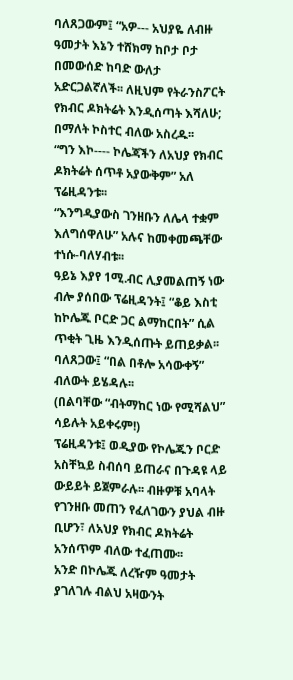ባለጸጋውም፤ “አዎ--- አህያዬ ለብዙ ዓመታት እኔን ተሸክማ ከቦታ ቦታ በመውሰድ ከባድ ውለታ አድርጋልኛለች፡፡ ለዚህም የትራንስፖርት የክብር ዶክትሬት እንዲሰጣት እሻለሁ; በማለት ኮስተር ብለው አስረዱ፡፡
“ግን እኮ---- ኮሌጃችን ለአህያ የክብር ዶክትሬት ሰጥቶ አያውቅም” አለ ፕሬዚዳንቱ፡፡
“እንግዲያውስ ገንዘቡን ለሌላ ተቋም እለግሰዋለሁ” አሉና ከመቀመጫቸው ተነሱ-ባለሃብቱ፡፡
ዓይኔ እያየ 1ሚ.ብር ሊያመልጠኝ ነው ብሎ ያሰበው ፕሬዚዳንት፤ “ቆይ እስቲ ከኮሌጁ ቦርድ ጋር ልማከርበት” ሲል ጥቂት ጊዜ እንዲሰጡት ይጠይቃል፡፡
ባለጸጋው፤ “በል በቶሎ አሳውቀኝ” ብለውት ይሄዳሉ፡፡
(በልባቸው “ብትማከር ነው የሚሻልህ” ሳይሉት አይቀሩም!)
ፕሬዚዳንቱ፤ ወዲያው የኮሌጁን ቦርድ አስቸኳይ ስብሰባ ይጠራና በጉዳዩ ላይ ውይይት ይጀምራሉ፡፡ ብዙዎቹ አባላት የገንዘቡ መጠን የፈለገውን ያህል ብዙ ቢሆን፣ ለአህያ የክብር ዶክትሬት አንሰጥም ብለው ተፈጠሙ፡፡
አንድ በኮሌጁ ለረዥም ዓመታት ያገለገሉ ብልህ አዛውንት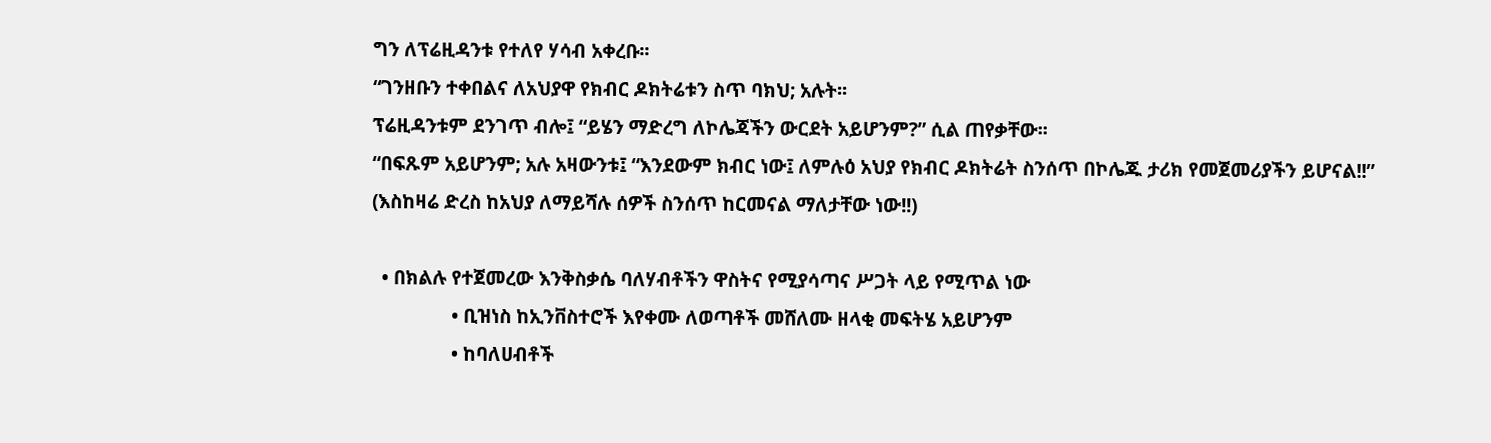ግን ለፕሬዚዳንቱ የተለየ ሃሳብ አቀረቡ፡፡
“ገንዘቡን ተቀበልና ለአህያዋ የክብር ዶክትሬቱን ስጥ ባክህ; አሉት፡፡
ፕሬዚዳንቱም ደንገጥ ብሎ፤ “ይሄን ማድረግ ለኮሌጃችን ውርደት አይሆንም?” ሲል ጠየቃቸው፡፡
“በፍጹም አይሆንም; አሉ አዛውንቱ፤ “እንደውም ክብር ነው፤ ለምሉዕ አህያ የክብር ዶክትሬት ስንሰጥ በኮሌጁ ታሪክ የመጀመሪያችን ይሆናል!!”
(እስከዛሬ ድረስ ከአህያ ለማይሻሉ ሰዎች ስንሰጥ ከርመናል ማለታቸው ነው!!)

  • በክልሉ የተጀመረው እንቅስቃሴ ባለሃብቶችን ዋስትና የሚያሳጣና ሥጋት ላይ የሚጥል ነው
                • ቢዝነስ ከኢንቨስተሮች እየቀሙ ለወጣቶች መሸለሙ ዘላቂ መፍትሄ አይሆንም
                • ከባለሀብቶች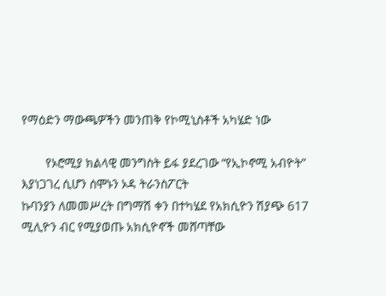የማዕድን ማውጫዎችን መንጠቅ የኮሚኒስቶች አካሄድ ነው

        የኦሮሚያ ክልላዊ መንግስት ይፋ ያደረገው “የኢኮኖሚ አብዮት” እያነጋገረ ሲሆን ሰሞኑን ኦዳ ትራንስፖርት
ኩባንያን ለመመሥረት በግማሽ ቀን በተካሄደ የአክሲዮን ሽያጭ 617 ሚሊዮን ብር የሚያወጡ አክሲዮኖች መሸጣቸው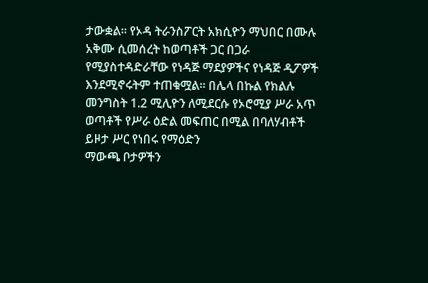ታውቋል፡፡ የኦዳ ትራንስፖርት አክሲዮን ማህበር በሙሉ አቅሙ ሲመሰረት ከወጣቶች ጋር በጋራ የሚያስተዳድራቸው የነዳጅ ማደያዎችና የነዳጅ ዲፖዎች እንደሚኖሩትም ተጠቁሟል፡፡ በሌላ በኩል የክልሉ መንግስት 1.2 ሚሊዮን ለሚደርሱ የኦሮሚያ ሥራ አጥ ወጣቶች የሥራ ዕድል መፍጠር በሚል በባለሃብቶች ይዞታ ሥር የነበሩ የማዕድን
ማውጫ ቦታዎችን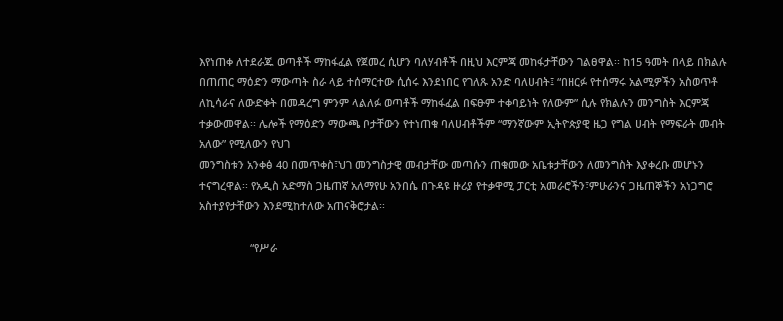እየነጠቀ ለተደራጁ ወጣቶች ማከፋፈል የጀመረ ሲሆን ባለሃብቶች በዚህ እርምጃ መከፋታቸውን ገልፀዋል፡፡ ከ15 ዓመት በላይ በክልሉ በጠጠር ማዕድን ማውጣት ስራ ላይ ተሰማርተው ሲሰሩ እንደነበር የገለጹ አንድ ባለሀብት፤ “በዘርፉ የተሰማሩ አልሚዎችን አስወጥቶ ለኪሳራና ለውድቀት በመዳረግ ምንም ላልለፉ ወጣቶች ማከፋፈል በፍፁም ተቀባይነት የለውም” ሲሉ የክልሉን መንግስት እርምጃ ተቃውመዋል፡፡ ሌሎች የማዕድን ማውጫ ቦታቸውን የተነጠቁ ባለሀብቶችም “ማንኛውም ኢትዮጵያዊ ዜጋ የግል ሀብት የማፍራት መብት አለው” የሚለውን የህገ
መንግስቱን አንቀፅ 40 በመጥቀስ፣ህገ መንግስታዊ መብታቸው መጣሱን ጠቁመው አቤቱታቸውን ለመንግስት እያቀረቡ መሆኑን ተናግረዋል፡፡ የአዲስ አድማስ ጋዜጠኛ አለማየሁ አንበሴ በጉዳዩ ዙሪያ የተቃዋሚ ፓርቲ አመራሮችን፣ምሁራንና ጋዜጠኞችን አነጋግሮ አስተያየታቸውን እንደሚከተለው አጠናቅሮታል፡፡

                 “የሥራ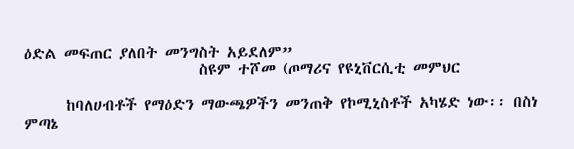ዕድል መፍጠር ያለበት መንግስት አይደለም”
                         ስዩም ተሾመ (ጦማሪና የዩኒቨርሲቲ መምህር

      ከባለሀብቶች የማዕድን ማውጫዎችን መንጠቅ የኮሚኒስቶች አካሄድ ነው፡፡ በስነ ምጣኔ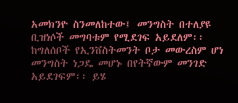አመክንዮ ስንመለከተው፤ መንግስት በተለያዩ ቢዝነሶች መግባቱም የሚደገፍ አይደለም፡፡ ከግለሰቦች የኢንቨስትመንት ቦታ መውረስም ሆነ መንግስት ነጋዴ መሆኑ በየትኛውም መንገድ አይደገፍም፡፡ ይሄ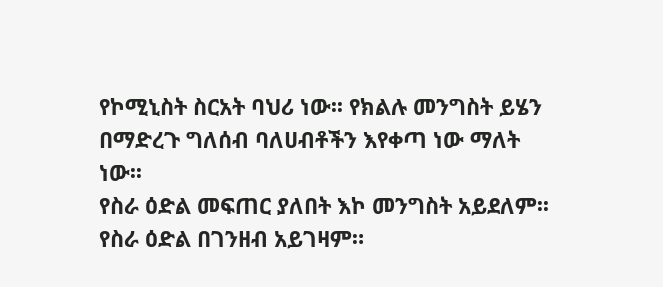የኮሚኒስት ስርአት ባህሪ ነው፡፡ የክልሉ መንግስት ይሄን በማድረጉ ግለሰብ ባለሀብቶችን እየቀጣ ነው ማለት ነው፡፡
የስራ ዕድል መፍጠር ያለበት እኮ መንግስት አይደለም፡፡ የስራ ዕድል በገንዘብ አይገዛም።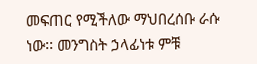መፍጠር የሚችለው ማህበረሰቡ ራሱ ነው፡፡ መንግስት ኃላፊነቱ ምቹ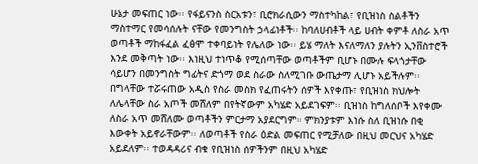ሁኔታ መፍጠር ነው፡፡ የፋይናንስ ስርአቱን፣ ቢሮክራሲውን ማስተካከል፣ የቢዝነስ ስልቶችን ማስተማር የመሳሰሉት ናቸው የመንግስት ኃላፊነቶች፡፡ ከባለሀብቶች ላይ ሀብት ቀምቶ ለስራ አጥ ወጣቶች ማከፋፈል ፈፅሞ ተቀባይነት የሌለው ነው፡፡ ይሄ ማለት እናለማለን ያሉትን ኢንቨስተሮች እንደ መቅጣት ነው፡፡ እነዚህ ተነጥቆ የሚሰጣቸው ወጣቶችም ቢሆኑ በሙሉ ፍላጎታቸው ሳይሆን በመንግስት ግፊትና ድጎማ ወደ ስራው ስለሚገቡ ውጤታማ ሊሆኑ አይችሉም፡፡ በግላቸው ተሯሩጠው አዲስ የስራ መስክ የፈጠሩትን ሰዎች እየቀጡ፣ የቢዝነስ ክህሎት ለሌላቸው ስራ አጦች መሸለም በየትኛውም አካሄድ አይደገፍም፡፡ ቢዝነስ ከግለሰቦች እየቀሙ ለስራ አጥ መሸለሙ ወጣቶችን ምርታማ አያደርግም። ምክንያቱም እነሱ ስለ ቢዝነሱ በቂ እውቀት አይኖራቸውም፡፡ ለወጣቶች የስራ ዕድል መፍጠር የሚቻለው በዚህ መርህና አካሄድ አይደለም፡፡ ተወዳዳሪና ብቁ የቢዝነስ ሰዎችንም በዚህ አካሄድ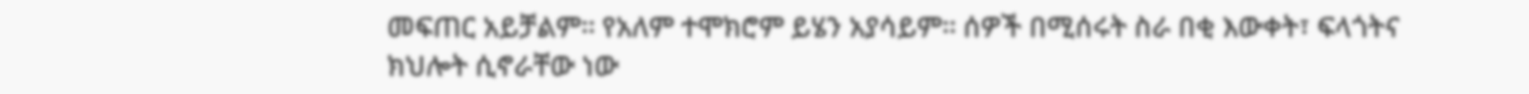መፍጠር አይቻልም፡፡ የአለም ተሞክሮም ይሄን አያሳይም፡፡ ሰዎች በሚሰሩት ስራ በቂ እውቀት፣ ፍላጎትና ክህሎት ሲኖራቸው ነው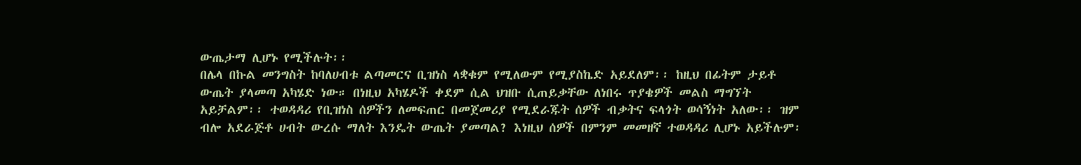ውጤታማ ሊሆኑ የሚችሉት፡፡
በሌላ በኩል መንግስት ከባለሀብቱ ልጣመርና ቢዝነስ ላቋቁም የሚለውም የሚያስኬድ አይደለም፡፡ ከዚህ በፊትም ታይቶ ውጤት ያላመጣ አካሄድ ነው። በነዚህ አካሄዶች ቀደም ሲል ህዝቡ ሲጠይቃቸው ለነበሩ ጥያቄዎች መልስ ማግኘት አይቻልም፡፡ ተወዳዳሪ የቢዝነስ ሰዎችን ለመፍጠር በመጀመሪያ የሚደራጁት ሰዎች ብቃትና ፍላጎት ወሳኝነት አለው፡፡ ዝም ብሎ አደራጅቶ ሀብት ውረሱ ማለት እንዴት ውጤት ያመጣል? እነዚህ ሰዎች በምንም መመዘኛ ተወዳዳሪ ሊሆኑ አይችሉም፡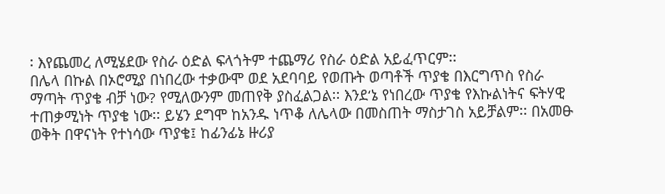፡ እየጨመረ ለሚሄደው የስራ ዕድል ፍላጎትም ተጨማሪ የስራ ዕድል አይፈጥርም፡፡
በሌላ በኩል በኦሮሚያ በነበረው ተቃውሞ ወደ አደባባይ የወጡት ወጣቶች ጥያቄ በእርግጥስ የስራ ማጣት ጥያቄ ብቻ ነው? የሚለውንም መጠየቅ ያስፈልጋል፡፡ እንደ‘ኔ የነበረው ጥያቄ የእኩልነትና ፍትሃዊ ተጠቃሚነት ጥያቄ ነው፡፡ ይሄን ደግሞ ከአንዱ ነጥቆ ለሌላው በመስጠት ማስታገስ አይቻልም፡፡ በአመፁ ወቅት በዋናነት የተነሳው ጥያቄ፤ ከፊንፊኔ ዙሪያ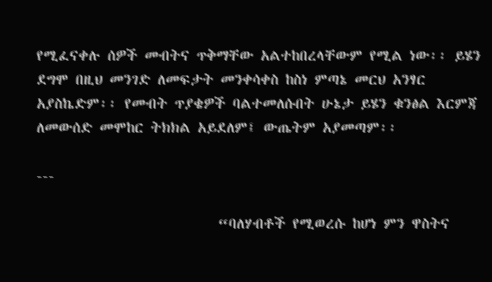የሚፈናቀሉ ሰዎች መብትና ጥቅማቸው አልተከበረላቸውም የሚል ነው፡፡ ይሄን ደግሞ በዚህ መንገድ ለመፍታት መንቀሳቀስ ከስነ ምጣኔ መርህ አንፃር አያስኬድም፡፡ የመብት ጥያቄዎች ባልተመለሱበት ሁኔታ ይሄን ቁንፅል እርምጃ ለመውሰድ መሞከር ትክክል አይደለም፤ ውጤትም አያመጣም፡፡

---

                          “ባለሃብቶች የሚወረሱ ከሆነ ምን ዋስትና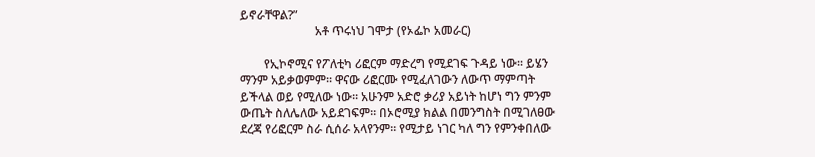ይኖራቸዋል?”
                         አቶ ጥሩነህ ገሞታ (የኦፌኮ አመራር)

        የኢኮኖሚና የፖለቲካ ሪፎርም ማድረግ የሚደገፍ ጉዳይ ነው፡፡ ይሄን ማንም አይቃወምም፡፡ ዋናው ሪፎርሙ የሚፈለገውን ለውጥ ማምጣት ይችላል ወይ የሚለው ነው፡፡ አሁንም አድሮ ቃሪያ አይነት ከሆነ ግን ምንም ውጤት ስለሌለው አይደገፍም። በኦሮሚያ ክልል በመንግስት በሚገለፀው ደረጃ የሪፎርም ስራ ሲሰራ አላየንም፡፡ የሚታይ ነገር ካለ ግን የምንቀበለው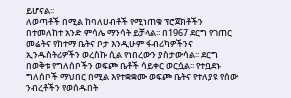ይሆናል፡፡
ለወጣቶች በሚል ከባለሀብቶች የሚነጠቁ ፕሮጀክቶችን በተመለከተ አንድ ምሳሌ ማንሳት ይቻላል፡፡ በ1967 ደርግ የገጠር መሬትና የከተማ ቤትና ቦታ እንዲሁም ፋብሪካዎችንና ኢንዱስትሪዎችን ወረስኩ ሲል የነበረውን ያስታውሳል፡፡ ደርግ በወቅቱ የግለሰቦችን ወፍጮ ቤቶች ሳይቀር ወርሷል፡፡ የተቧደኑ ግለሰቦች ማህበር በሚል እየተቋቋሙ ወፍጮ ቤትና የተለያዩ የሰው ንብረቶችን የወሰዱበት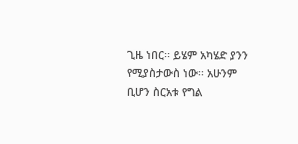ጊዜ ነበር፡፡ ይሄም አካሄድ ያንን የሚያስታውስ ነው፡፡ አሁንም ቢሆን ስርአቱ የግል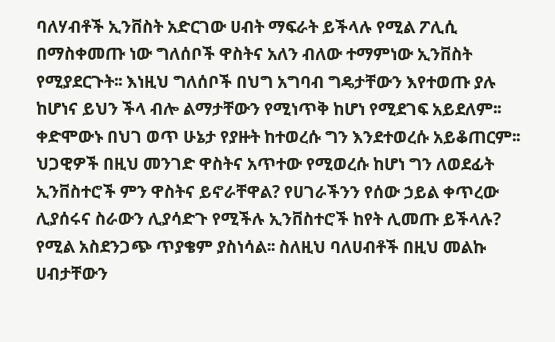ባለሃብቶች ኢንቨስት አድርገው ሀብት ማፍራት ይችላሉ የሚል ፖሊሲ በማስቀመጡ ነው ግለሰቦች ዋስትና አለን ብለው ተማምነው ኢንቨስት የሚያደርጉት፡፡ እነዚህ ግለሰቦች በህግ አግባብ ግዴታቸውን እየተወጡ ያሉ ከሆነና ይህን ችላ ብሎ ልማታቸውን የሚነጥቅ ከሆነ የሚደገፍ አይደለም፡፡ ቀድሞውኑ በህገ ወጥ ሁኔታ የያዙት ከተወረሱ ግን እንደተወረሱ አይቆጠርም፡፡ ህጋዊዎች በዚህ መንገድ ዋስትና አጥተው የሚወረሱ ከሆነ ግን ለወደፊት ኢንቨስተሮች ምን ዋስትና ይኖራቸዋል? የሀገራችንን የሰው ኃይል ቀጥረው ሊያሰሩና ስራውን ሊያሳድጉ የሚችሉ ኢንቨስተሮች ከየት ሊመጡ ይችላሉ? የሚል አስደንጋጭ ጥያቄም ያስነሳል፡፡ ስለዚህ ባለሀብቶች በዚህ መልኩ ሀብታቸውን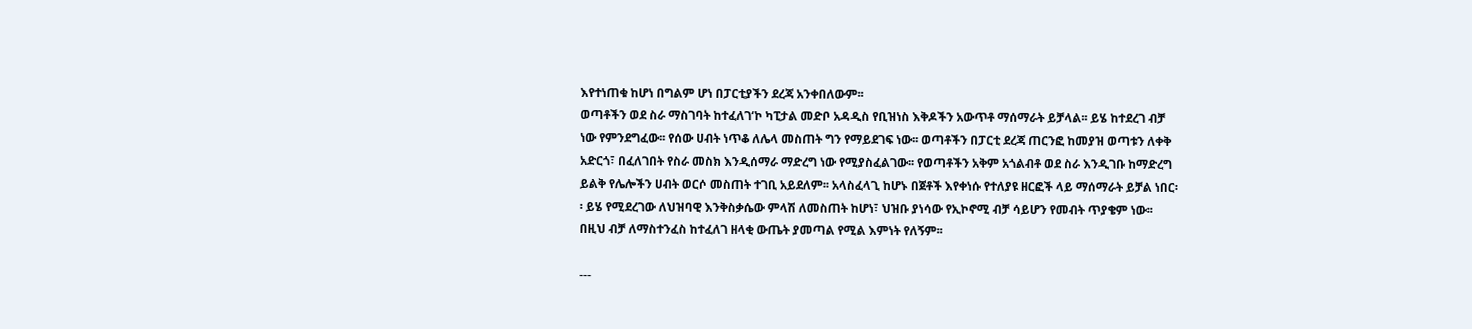እየተነጠቁ ከሆነ በግልም ሆነ በፓርቲያችን ደረጃ አንቀበለውም፡፡
ወጣቶችን ወደ ስራ ማስገባት ከተፈለገ‘ኮ ካፒታል መድቦ አዳዲስ የቢዝነስ እቅዶችን አውጥቶ ማሰማራት ይቻላል፡፡ ይሄ ከተደረገ ብቻ ነው የምንደግፈው፡፡ የሰው ሀብት ነጥቆ ለሌላ መስጠት ግን የማይደገፍ ነው፡፡ ወጣቶችን በፓርቲ ደረጃ ጠርንፎ ከመያዝ ወጣቱን ለቀቅ አድርጎ፣ በፈለገበት የስራ መስክ እንዲሰማራ ማድረግ ነው የሚያስፈልገው፡፡ የወጣቶችን አቅም አጎልብቶ ወደ ስራ እንዲገቡ ከማድረግ ይልቅ የሌሎችን ሀብት ወርሶ መስጠት ተገቢ አይደለም፡፡ አላስፈላጊ ከሆኑ በጀቶች እየቀነሱ የተለያዩ ዘርፎች ላይ ማሰማራት ይቻል ነበር፡፡ ይሄ የሚደረገው ለህዝባዊ እንቅስቃሴው ምላሽ ለመስጠት ከሆነ፣ ህዝቡ ያነሳው የኢኮኖሚ ብቻ ሳይሆን የመብት ጥያቄም ነው፡፡ በዚህ ብቻ ለማስተንፈስ ከተፈለገ ዘላቂ ውጤት ያመጣል የሚል እምነት የለኝም፡፡

---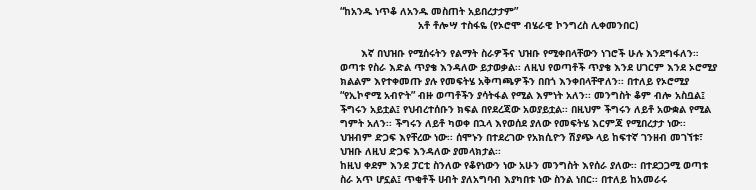“ከአንዱ ነጥቆ ለአንዱ መስጠት አይበረታታም”
                          አቶ ቶሎሣ ተስፋዬ (የኦሮሞ ብሄራዊ ኮንግረስ ሊቀመንበር)

       እኛ በህዝቡ የሚሰሩትን የልማት ስራዎችና ህዝቡ የሚቀበላቸውን ነገሮች ሁሉ እንደግፋለን። ወጣቱ የስራ እድል ጥያቄ እንዳለው ይታወቃል፡፡ ለዚህ የወጣቶች ጥያቄ እንደ ሀገርም እንደ ኦሮሚያ ክልልም እየተቀመጡ ያሉ የመፍትሄ አቅጣጫዎችን በበጎ እንቀበላቸዋለን፡፡ በተለይ የኦሮሚያ “የኢኮኖሚ አብዮት” ብዙ ወጣቶችን ያሳትፋል የሚል እምነት አለን፡፡ መንግስት ቆም ብሎ አስቧል፤ ችግሩን አይቷል፤ የህብረተሰቡን ክፍል በየደረጃው አወያይቷል፡፡ በዚህም ችግሩን ለይቶ አውቋል የሚል ግምት አለን፡፡ ችግሩን ለይቶ ካወቀ በኋላ እየወሰደ ያለው የመፍትሄ እርምጃ የሚበረታታ ነው፡፡ ህዝብም ድጋፍ እየቸረው ነው፡፡ ሰሞኑን በተደረገው የአክሲዮን ሽያጭ ላይ ከፍተኛ ገንዘብ መገኘቱ፣ ህዝቡ ለዚህ ድጋፍ እንዳለው ያመላክታል፡፡
ከዚህ ቀደም እንደ ፓርቲ ስንለው የቆየነውን ነው አሁን መንግስት እየሰራ ያለው፡፡ በተደጋጋሚ ወጣቱ ስራ አጥ ሆኗል፤ ጥቂቶች ሀብት ያለአግባብ እያካበቱ ነው ስንል ነበር፡፡ በተለይ ከአመራሩ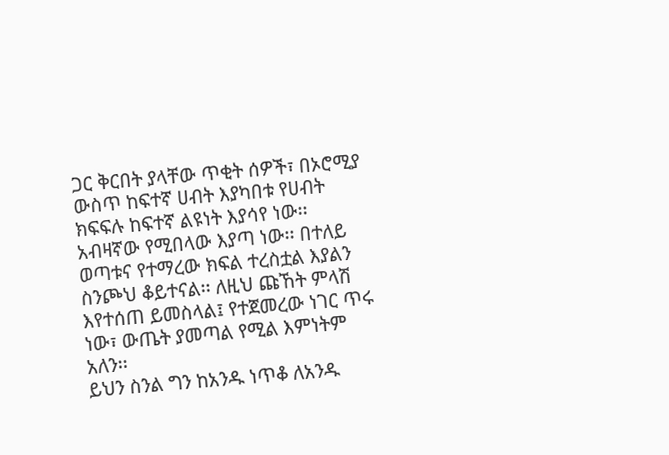ጋር ቅርበት ያላቸው ጥቂት ሰዎች፣ በኦሮሚያ ውስጥ ከፍተኛ ሀብት እያካበቱ የሀብት ክፍፍሉ ከፍተኛ ልዩነት እያሳየ ነው፡፡ አብዛኛው የሚበላው እያጣ ነው፡፡ በተለይ ወጣቱና የተማረው ክፍል ተረስቷል እያልን ስንጮህ ቆይተናል፡፡ ለዚህ ጩኸት ምላሽ እየተሰጠ ይመስላል፤ የተጀመረው ነገር ጥሩ ነው፣ ውጤት ያመጣል የሚል እምነትም አለን፡፡
ይህን ስንል ግን ከአንዱ ነጥቆ ለአንዱ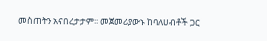መስጠትን አናበረታታም፡፡ መጀመሪያውኑ ከባለሀብቶች ጋር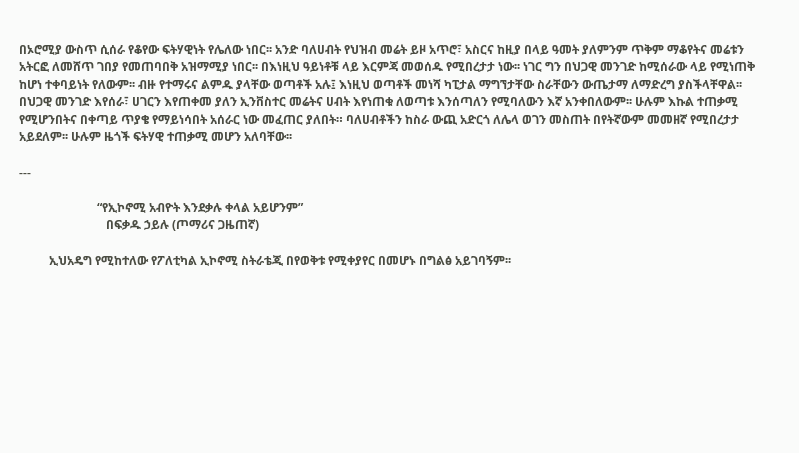በኦሮሚያ ውስጥ ሲሰራ የቆየው ፍትሃዊነት የሌለው ነበር፡፡ አንድ ባለሀብት የህዝብ መሬት ይዞ አጥሮ፣ አስርና ከዚያ በላይ ዓመት ያለምንም ጥቅም ማቆየትና መሬቱን አትርፎ ለመሸጥ ገበያ የመጠባበቅ አዝማሚያ ነበር፡፡ በእነዚህ ዓይነቶቹ ላይ እርምጃ መወሰዱ የሚበረታታ ነው፡፡ ነገር ግን በህጋዊ መንገድ ከሚሰራው ላይ የሚነጠቅ ከሆነ ተቀባይነት የለውም፡፡ ብዙ የተማሩና ልምዱ ያላቸው ወጣቶች አሉ፤ እነዚህ ወጣቶች መነሻ ካፒታል ማግኘታቸው ስራቸውን ውጤታማ ለማድረግ ያስችላቸዋል፡፡
በህጋዊ መንገድ እየሰራ፣ ሀገርን እየጠቀመ ያለን ኢንቨስተር መሬትና ሀብት እየነጠቁ ለወጣቱ እንሰጣለን የሚባለውን እኛ አንቀበለውም፡፡ ሁሉም እኩል ተጠቃሚ የሚሆንበትና በቀጣይ ጥያቄ የማይነሳበት አሰራር ነው መፈጠር ያለበት። ባለሀብቶችን ከስራ ውጪ አድርጎ ለሌላ ወገን መስጠት በየትኛውም መመዘኛ የሚበረታታ አይደለም፡፡ ሁሉም ዜጎች ፍትሃዊ ተጠቃሚ መሆን አለባቸው፡፡

---

                          “የኢኮኖሚ አብዮት እንደቃሉ ቀላል አይሆንም”
                             በፍቃዱ ኃይሉ (ጦማሪና ጋዜጠኛ)

          ኢህአዴግ የሚከተለው የፖለቲካል ኢኮኖሚ ስትራቴጂ በየወቅቱ የሚቀያየር በመሆኑ በግልፅ አይገባኝም፡፡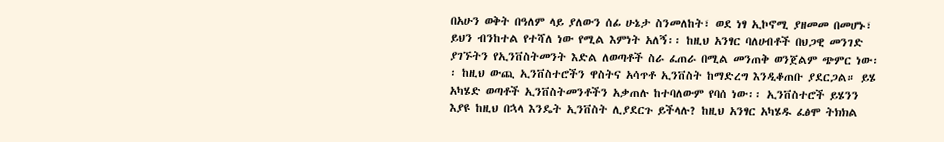በአሁን ወቅት በዓለም ላይ ያለውን ሰፊ ሁኔታ ስንመለከት፣ ወደ ነፃ ኢኮኖሚ ያዘመመ በመሆኑ፣ ይህን ብንከተል የተሻለ ነው የሚል እምነት አለኝ፡፡ ከዚህ አንፃር ባለሀብቶች በህጋዊ መንገድ ያገኙትን የኢንቨስትመንት እድል ለወጣቶች ስራ ፈጠራ በሚል መንጠቅ ወንጀልም ጭምር ነው፡፡ ከዚህ ውጪ ኢንቨስተሮችን ዋስትና አሳጥቶ ኢንቨስት ከማድረግ እንዲቆጠቡ ያደርጋል። ይሄ አካሄድ ወጣቶች ኢንቨስትመንቶችን አቃጠሉ ከተባለውም የባሰ ነው፡፡ ኢንቨስተሮች ይሄንን እያዩ ከዚህ በኋላ እንዴት ኢንቨስት ሊያደርጉ ይችላሉ? ከዚህ አንፃር አካሄዱ ፈፅሞ ትክክል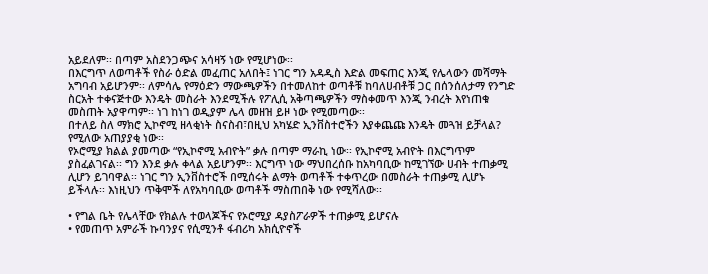አይደለም፡፡ በጣም አስደንጋጭና አሳዛኝ ነው የሚሆነው፡፡
በእርግጥ ለወጣቶች የስራ ዕድል መፈጠር አለበት፤ ነገር ግን አዳዲስ እድል መፍጠር እንጂ የሌላውን መሻማት አግባብ አይሆንም፡፡ ለምሳሌ የማዕድን ማውጫዎችን በተመለከተ ወጣቶቹ ከባለሀብቶቹ ጋር በሰንሰለታማ የንግድ ስርአት ተቀናጅተው እንዴት መስራት እንደሚችሉ የፖሊሲ አቅጣጫዎችን ማስቀመጥ እንጂ ንብረት እየነጠቁ መስጠት አያዋጣም፡፡ ነገ ከነገ ወዲያም ሌላ መዘዝ ይዞ ነው የሚመጣው፡፡
በተለይ ስለ ማክሮ ኢኮኖሚ ዘላቂነት ስናስብ፣በዚህ አካሄድ ኢንቨስተሮችን እያቀጨጩ እንዴት መጓዝ ይቻላል? የሚለው አጠያያቂ ነው፡፡
የኦሮሚያ ክልል ያመጣው “የኢኮኖሚ አብዮት” ቃሉ በጣም ማራኪ ነው፡፡ የኢኮኖሚ አብዮት በእርግጥም ያስፈልገናል፡፡ ግን እንደ ቃሉ ቀላል አይሆንም፡፡ እርግጥ ነው ማህበረሰቡ ከአካባቢው ከሚገኘው ሀብት ተጠቃሚ ሊሆን ይገባዋል፡፡ ነገር ግን ኢንቨስተሮች በሚሰሩት ልማት ወጣቶች ተቀጥረው በመስራት ተጠቃሚ ሊሆኑ ይችላሉ፡፡ እነዚህን ጥቅሞች ለየአካባቢው ወጣቶች ማስጠበቅ ነው የሚሻለው፡፡

• የግል ቤት የሌላቸው የክልሉ ተወላጆችና የኦሮሚያ ዳያስፖራዎች ተጠቃሚ ይሆናሉ
• የመጠጥ አምራች ኩባንያና የሲሚንቶ ፋብሪካ አክሲዮኖች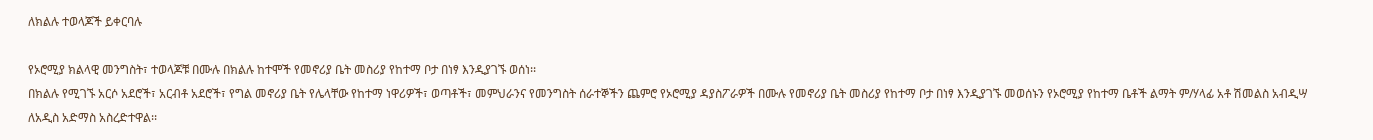ለክልሉ ተወላጆች ይቀርባሉ

የኦሮሚያ ክልላዊ መንግስት፣ ተወላጆቹ በሙሉ በክልሉ ከተሞች የመኖሪያ ቤት መስሪያ የከተማ ቦታ በነፃ እንዲያገኙ ወሰነ፡፡
በክልሉ የሚገኙ አርሶ አደሮች፣ አርብቶ አደሮች፣ የግል መኖሪያ ቤት የሌላቸው የከተማ ነዋሪዎች፣ ወጣቶች፣ መምህራንና የመንግስት ሰራተኞችን ጨምሮ የኦሮሚያ ዳያስፖራዎች በሙሉ የመኖሪያ ቤት መስሪያ የከተማ ቦታ በነፃ እንዲያገኙ መወሰኑን የኦሮሚያ የከተማ ቤቶች ልማት ም/ሃላፊ አቶ ሽመልስ አብዲሣ ለአዲስ አድማስ አስረድተዋል፡፡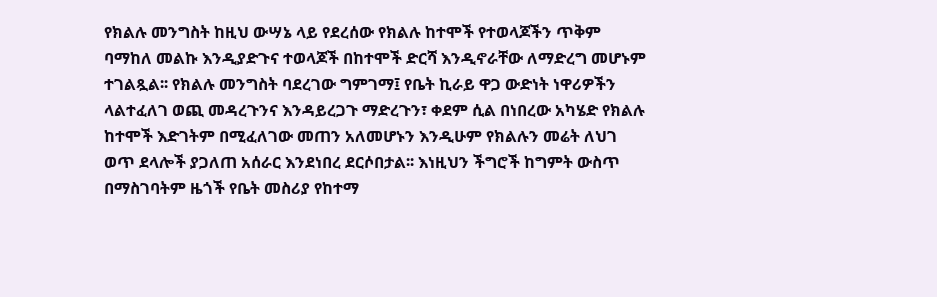የክልሉ መንግስት ከዚህ ውሣኔ ላይ የደረሰው የክልሉ ከተሞች የተወላጆችን ጥቅም ባማከለ መልኩ እንዲያድጉና ተወላጆች በከተሞች ድርሻ እንዲኖራቸው ለማድረግ መሆኑም ተገልጿል፡፡ የክልሉ መንግስት ባደረገው ግምገማ፤ የቤት ኪራይ ዋጋ ውድነት ነዋሪዎችን ላልተፈለገ ወጪ መዳረጉንና እንዳይረጋጉ ማድረጉን፣ ቀደም ሲል በነበረው አካሄድ የክልሉ ከተሞች እድገትም በሚፈለገው መጠን አለመሆኑን እንዲሁም የክልሉን መሬት ለህገ ወጥ ደላሎች ያጋለጠ አሰራር እንደነበረ ደርሶበታል፡፡ እነዚህን ችግሮች ከግምት ውስጥ በማስገባትም ዜጎች የቤት መስሪያ የከተማ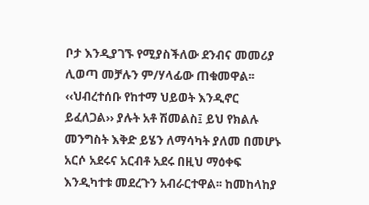ቦታ እንዲያገኙ የሚያስችለው ደንብና መመሪያ ሊወጣ መቻሉን ም/ሃላፊው ጠቁመዋል፡፡
‹‹ህብረተሰቡ የከተማ ህይወት እንዲኖር ይፈለጋል›› ያሉት አቶ ሽመልስ፤ ይህ የክልሉ መንግስት እቅድ ይሄን ለማሳካት ያለመ በመሆኑ አርሶ አደሩና አርብቶ አደሩ በዚህ ማዕቀፍ እንዲካተቱ መደረጉን አብራርተዋል፡፡ ከመከላከያ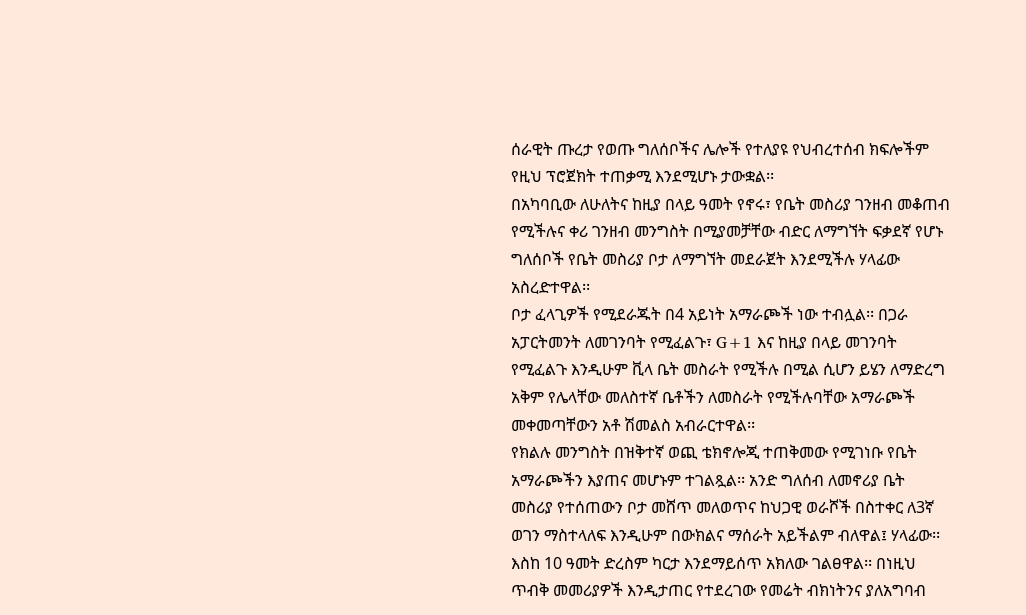ሰራዊት ጡረታ የወጡ ግለሰቦችና ሌሎች የተለያዩ የህብረተሰብ ክፍሎችም የዚህ ፕሮጀክት ተጠቃሚ እንደሚሆኑ ታውቋል፡፡
በአካባቢው ለሁለትና ከዚያ በላይ ዓመት የኖሩ፣ የቤት መስሪያ ገንዘብ መቆጠብ የሚችሉና ቀሪ ገንዘብ መንግስት በሚያመቻቸው ብድር ለማግኘት ፍቃደኛ የሆኑ ግለሰቦች የቤት መስሪያ ቦታ ለማግኘት መደራጀት እንደሚችሉ ሃላፊው አስረድተዋል፡፡
ቦታ ፈላጊዎች የሚደራጁት በ4 አይነት አማራጮች ነው ተብሏል፡፡ በጋራ አፓርትመንት ለመገንባት የሚፈልጉ፣ G+1 እና ከዚያ በላይ መገንባት የሚፈልጉ እንዲሁም ቪላ ቤት መስራት የሚችሉ በሚል ሲሆን ይሄን ለማድረግ አቅም የሌላቸው መለስተኛ ቤቶችን ለመስራት የሚችሉባቸው አማራጮች መቀመጣቸውን አቶ ሽመልስ አብራርተዋል፡፡
የክልሉ መንግስት በዝቅተኛ ወጪ ቴክኖሎጂ ተጠቅመው የሚገነቡ የቤት አማራጮችን እያጠና መሆኑም ተገልጿል፡፡ አንድ ግለሰብ ለመኖሪያ ቤት መስሪያ የተሰጠውን ቦታ መሸጥ መለወጥና ከህጋዊ ወራሾች በስተቀር ለ3ኛ ወገን ማስተላለፍ እንዲሁም በውክልና ማሰራት አይችልም ብለዋል፤ ሃላፊው፡፡ እስከ 10 ዓመት ድረስም ካርታ እንደማይሰጥ አክለው ገልፀዋል፡፡ በነዚህ ጥብቅ መመሪያዎች እንዲታጠር የተደረገው የመሬት ብክነትንና ያለአግባብ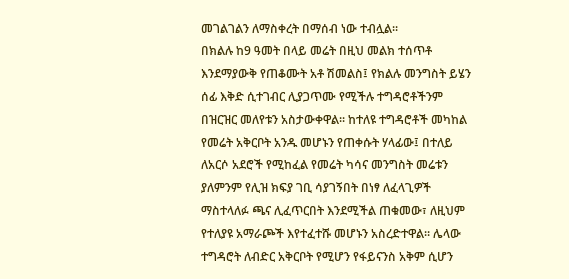መገልገልን ለማስቀረት በማሰብ ነው ተብሏል፡፡
በክልሉ ከ9 ዓመት በላይ መሬት በዚህ መልክ ተሰጥቶ እንደማያውቅ የጠቆሙት አቶ ሽመልስ፤ የክልሉ መንግስት ይሄን ሰፊ እቅድ ሲተገብር ሊያጋጥሙ የሚችሉ ተግዳሮቶችንም በዝርዝር መለየቱን አስታውቀዋል፡፡ ከተለዩ ተግዳሮቶች መካከል የመሬት አቅርቦት አንዱ መሆኑን የጠቀሱት ሃላፊው፤ በተለይ ለአርሶ አደሮች የሚከፈል የመሬት ካሳና መንግስት መሬቱን ያለምንም የሊዝ ክፍያ ገቢ ሳያገኝበት በነፃ ለፈላጊዎች ማስተላለፉ ጫና ሊፈጥርበት እንደሚችል ጠቁመው፣ ለዚህም የተለያዩ አማራጮች እየተፈተሹ መሆኑን አስረድተዋል። ሌላው ተግዳሮት ለብድር አቅርቦት የሚሆን የፋይናንስ አቅም ሲሆን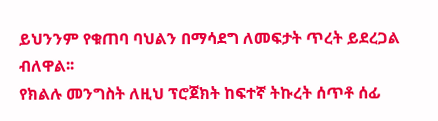ይህንንም የቁጠባ ባህልን በማሳደግ ለመፍታት ጥረት ይደረጋል ብለዋል፡፡
የክልሉ መንግስት ለዚህ ፕሮጀክት ከፍተኛ ትኩረት ሰጥቶ ሰፊ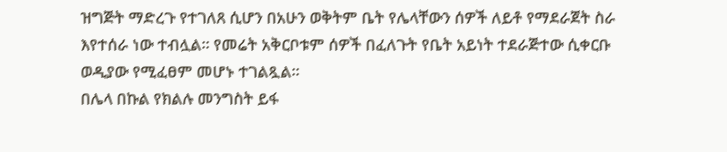ዝግጅት ማድረጉ የተገለጸ ሲሆን በአሁን ወቅትም ቤት የሌላቸውን ሰዎች ለይቶ የማደራጀት ስራ እየተሰራ ነው ተብሏል፡፡ የመሬት አቅርቦቱም ሰዎች በፈለጉት የቤት አይነት ተደራጅተው ሲቀርቡ ወዲያው የሚፈፀም መሆኑ ተገልጿል፡፡
በሌላ በኩል የክልሉ መንግስት ይፋ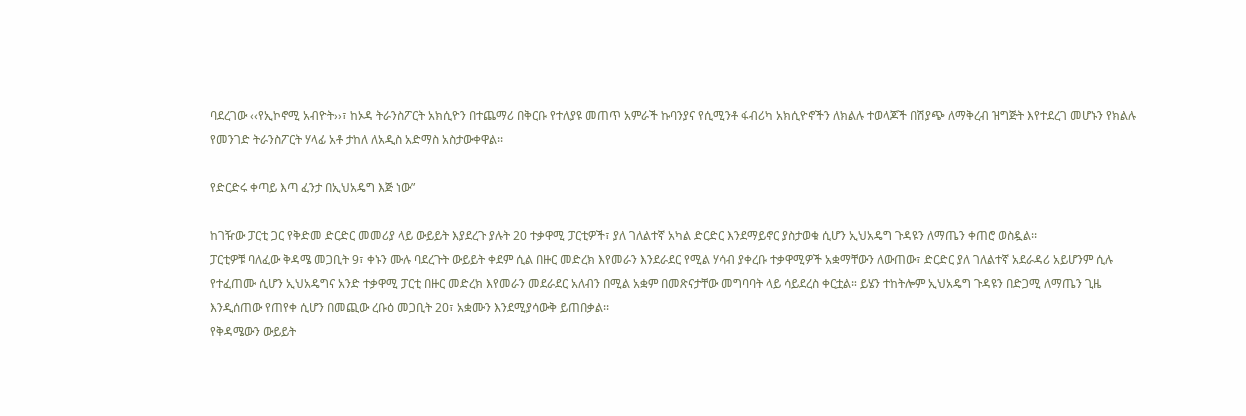ባደረገው ‹‹የኢኮኖሚ አብዮት››፣ ከኦዳ ትራንስፖርት አክሲዮን በተጨማሪ በቅርቡ የተለያዩ መጠጥ አምራች ኩባንያና የሲሚንቶ ፋብሪካ አክሲዮኖችን ለክልሉ ተወላጆች በሽያጭ ለማቅረብ ዝግጅት እየተደረገ መሆኑን የክልሉ የመንገድ ትራንስፖርት ሃላፊ አቶ ታከለ ለአዲስ አድማስ አስታውቀዋል፡፡

የድርድሩ ቀጣይ እጣ ፈንታ በኢህአዴግ እጅ ነው”

ከገዥው ፓርቲ ጋር የቅድመ ድርድር መመሪያ ላይ ውይይት እያደረጉ ያሉት 20 ተቃዋሚ ፓርቲዎች፣ ያለ ገለልተኛ አካል ድርድር እንደማይኖር ያስታወቁ ሲሆን ኢህአዴግ ጉዳዩን ለማጤን ቀጠሮ ወስዷል፡፡
ፓርቲዎቹ ባለፈው ቅዳሜ መጋቢት 9፣ ቀኑን ሙሉ ባደረጉት ውይይት ቀደም ሲል በዙር መድረክ እየመራን እንደራደር የሚል ሃሳብ ያቀረቡ ተቃዋሚዎች አቋማቸውን ለውጠው፣ ድርድር ያለ ገለልተኛ አደራዳሪ አይሆንም ሲሉ የተፈጠሙ ሲሆን ኢህአዴግና አንድ ተቃዋሚ ፓርቲ በዙር መድረክ እየመራን መደራደር አለብን በሚል አቋም በመጽናታቸው መግባባት ላይ ሳይደረስ ቀርቷል። ይሄን ተከትሎም ኢህአዴግ ጉዳዩን በድጋሚ ለማጤን ጊዜ እንዲሰጠው የጠየቀ ሲሆን በመጪው ረቡዕ መጋቢት 20፣ አቋሙን እንደሚያሳውቅ ይጠበቃል፡፡
የቅዳሜውን ውይይት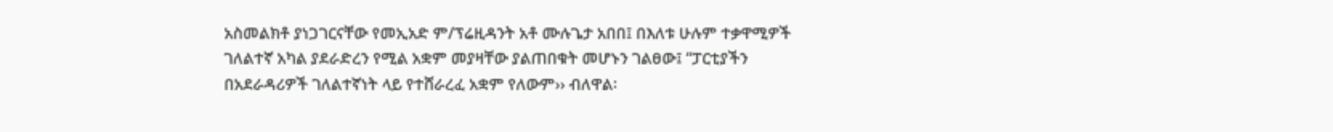አስመልክቶ ያነጋገርናቸው የመኢአድ ም/ፕሬዚዳንት አቶ ሙሉጌታ አበበ፤ በእለቱ ሁሉም ተቃዋሚዎች ገለልተኛ አካል ያደራድረን የሚል አቋም መያዛቸው ያልጠበቁት መሆኑን ገልፀው፤ “ፓርቲያችን በአደራዳሪዎች ገለልተኛነት ላይ የተሸራረፈ አቋም የለውም›› ብለዋል፡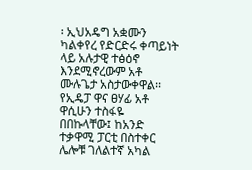፡ ኢህአዴግ አቋሙን ካልቀየረ የድርድሩ ቀጣይነት ላይ አሉታዊ ተፅዕኖ እንደሚኖረውም አቶ ሙሉጌታ አስታውቀዋል፡፡
የኢዴፓ ዋና ፀሃፊ አቶ ዋሲሁን ተስፋዬ በበኩላቸው፤ ከአንድ ተቃዋሚ ፓርቲ በስተቀር ሌሎቹ ገለልተኛ አካል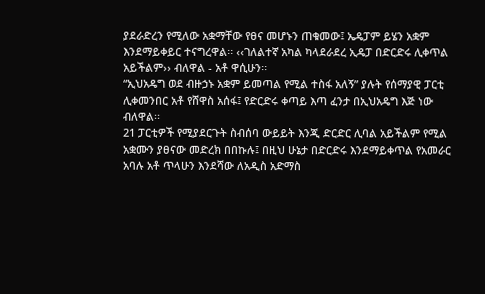ያደራድረን የሚለው አቋማቸው የፀና መሆኑን ጠቁመው፤ ኤዴፓም ይሄን አቋም እንደማይቀይር ተናግረዋል፡፡ ‹‹ገለልተኛ አካል ካላደራደረ ኢዴፓ በድርድሩ ሊቀጥል አይችልም›› ብለዋል - አቶ ዋሲሁን፡፡
“ኢህአዴግ ወደ ብዙኃኑ አቋም ይመጣል የሚል ተስፋ አለኝ” ያሉት የሰማያዊ ፓርቲ ሊቀመንበር አቶ የሸዋስ አሰፋ፤ የድርድሩ ቀጣይ እጣ ፈንታ በኢህአዴግ እጅ ነው ብለዋል፡፡
21 ፓርቲዎች የሚያደርጉት ስብሰባ ውይይት እንጂ ድርድር ሊባል አይችልም የሚል አቋሙን ያፀናው መድረክ በበኩሉ፤ በዚህ ሁኔታ በድርድሩ እንደማይቀጥል የአመራር አባሉ አቶ ጥላሁን እንደሻው ለአዲስ አድማስ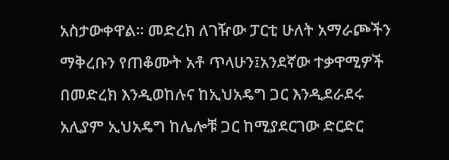አስታውቀዋል። መድረክ ለገዥው ፓርቲ ሁለት አማራጮችን ማቅረቡን የጠቆሙት አቶ ጥላሁን፤አንደኛው ተቃዋሚዎች በመድረክ እንዲወከሉና ከኢህአዴግ ጋር እንዲደራደሩ አሊያም ኢህአዴግ ከሌሎቹ ጋር ከሚያደርገው ድርድር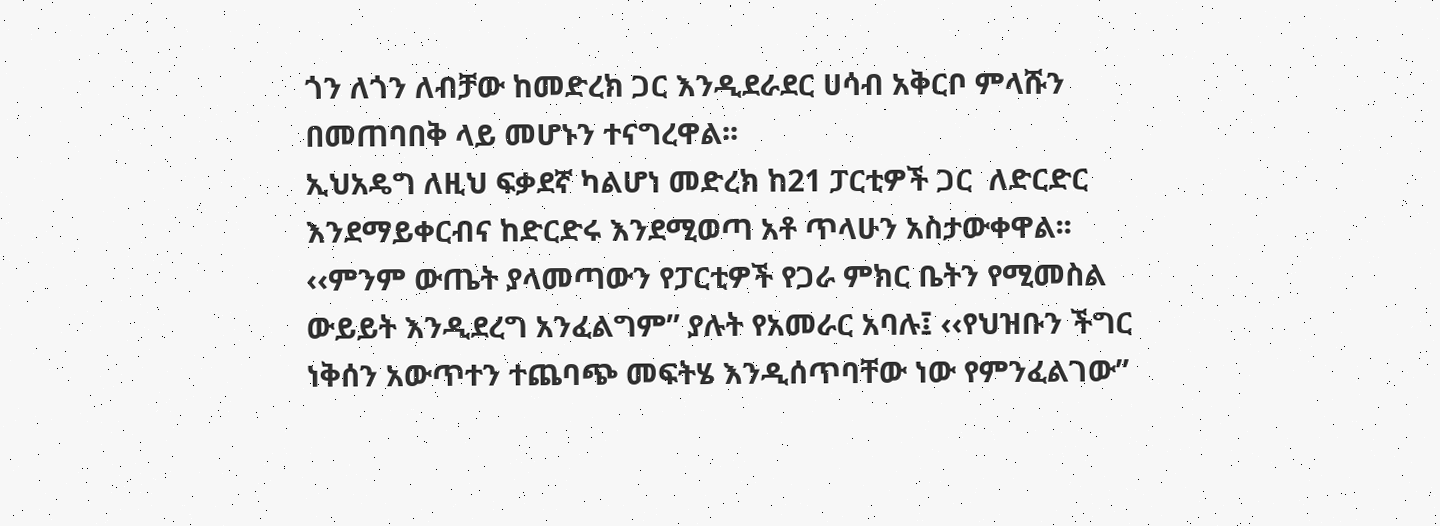ጎን ለጎን ለብቻው ከመድረክ ጋር እንዲደራደር ሀሳብ አቅርቦ ምላሹን በመጠባበቅ ላይ መሆኑን ተናግረዋል፡፡
ኢህአዴግ ለዚህ ፍቃደኛ ካልሆነ መድረክ ከ21 ፓርቲዎች ጋር  ለድርድር እንደማይቀርብና ከድርድሩ እንደሚወጣ አቶ ጥላሁን አስታውቀዋል፡፡
‹‹ምንም ውጤት ያላመጣውን የፓርቲዎች የጋራ ምክር ቤትን የሚመስል ውይይት እንዲደረግ አንፈልግም” ያሉት የአመራር አባሉ፤ ‹‹የህዝቡን ችግር ነቅሰን አውጥተን ተጨባጭ መፍትሄ እንዲሰጥባቸው ነው የምንፈልገው”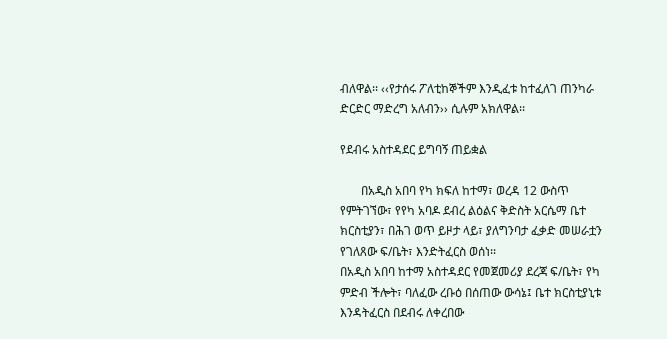ብለዋል፡፡ ‹‹የታሰሩ ፖለቲከኞችም እንዲፈቱ ከተፈለገ ጠንካራ ድርድር ማድረግ አለብን›› ሲሉም አክለዋል፡፡

የደብሩ አስተዳደር ይግባኝ ጠይቋል

       በአዲስ አበባ የካ ክፍለ ከተማ፣ ወረዳ 12 ውስጥ የምትገኘው፣ የየካ አባዶ ደብረ ልዕልና ቅድስት አርሴማ ቤተ ክርስቲያን፣ በሕገ ወጥ ይዞታ ላይ፣ ያለግንባታ ፈቃድ መሠራቷን የገለጸው ፍ/ቤት፣ እንድትፈርስ ወሰነ፡፡
በአዲስ አበባ ከተማ አስተዳደር የመጀመሪያ ደረጃ ፍ/ቤት፣ የካ ምድብ ችሎት፣ ባለፈው ረቡዕ በሰጠው ውሳኔ፤ ቤተ ክርስቲያኒቱ እንዳትፈርስ በደብሩ ለቀረበው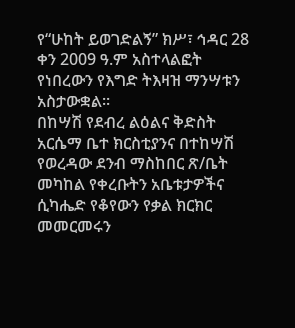የ“ሁከት ይወገድልኝ” ክሥ፣ ኅዳር 28 ቀን 2009 ዓ.ም አስተላልፎት የነበረውን የእግድ ትእዛዝ ማንሣቱን አስታውቋል፡፡
በከሣሽ የደብረ ልዕልና ቅድስት አርሴማ ቤተ ክርስቲያንና በተከሣሽ የወረዳው ደንብ ማስከበር ጽ/ቤት መካከል የቀረቡትን አቤቱታዎችና ሲካሔድ የቆየውን የቃል ክርክር መመርመሩን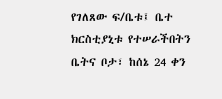የገለጸው ፍ/ቤቱ፤ ቤተ ክርስቲያኒቱ የተሠራችበትን ቤትና ቦታ፣ ከሰኔ 24 ቀን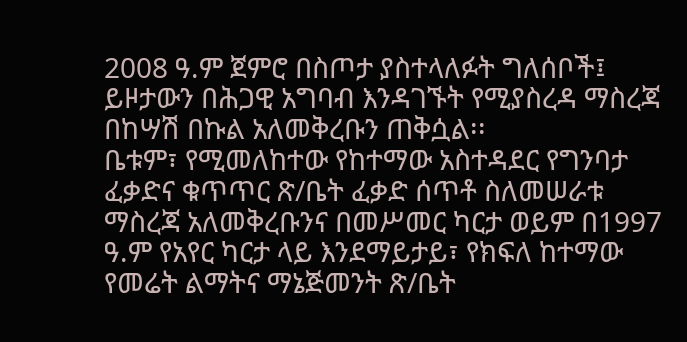2008 ዓ.ም ጀምሮ በስጦታ ያስተላለፉት ግለሰቦች፤ ይዞታውን በሕጋዊ አግባብ እንዳገኙት የሚያስረዳ ማስረጃ በከሣሽ በኩል አለመቅረቡን ጠቅሷል፡፡
ቤቱም፣ የሚመለከተው የከተማው አስተዳደር የግንባታ ፈቃድና ቁጥጥር ጽ/ቤት ፈቃድ ሰጥቶ ስለመሠራቱ ማስረጃ አለመቅረቡንና በመሥመር ካርታ ወይም በ1997 ዓ.ም የአየር ካርታ ላይ እንደማይታይ፣ የክፍለ ከተማው የመሬት ልማትና ማኔጅመንት ጽ/ቤት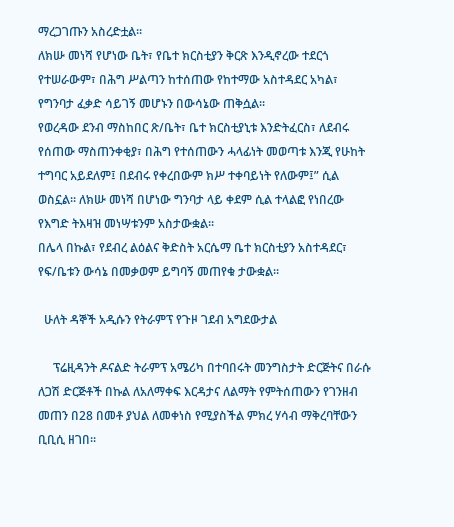ማረጋገጡን አስረድቷል፡፡
ለክሡ መነሻ የሆነው ቤት፣ የቤተ ክርስቲያን ቅርጽ እንዲኖረው ተደርጎ የተሠራውም፣ በሕግ ሥልጣን ከተሰጠው የከተማው አስተዳደር አካል፣ የግንባታ ፈቃድ ሳይገኝ መሆኑን በውሳኔው ጠቅሷል፡፡
የወረዳው ደንብ ማስከበር ጽ/ቤት፣ ቤተ ክርስቲያኒቱ እንድትፈርስ፣ ለደብሩ የሰጠው ማስጠንቀቂያ፣ በሕግ የተሰጠውን ሓላፊነት መወጣቱ እንጂ የሁከት ተግባር አይደለም፤ በደብሩ የቀረበውም ክሥ ተቀባይነት የለውም፤” ሲል ወስኗል፡፡ ለክሡ መነሻ በሆነው ግንባታ ላይ ቀደም ሲል ተላልፎ የነበረው የእግድ ትእዛዝ መነሣቱንም አስታውቋል፡፡
በሌላ በኩል፣ የደብረ ልዕልና ቅድስት አርሴማ ቤተ ክርስቲያን አስተዳደር፣ የፍ/ቤቱን ውሳኔ በመቃወም ይግባኝ መጠየቁ ታውቋል፡፡

  ሁለት ዳኞች አዲሱን የትራምፕ የጉዞ ገደብ አግደውታል

     ፕሬዚዳንት ዶናልድ ትራምፕ አሜሪካ በተባበሩት መንግስታት ድርጅትና በራሱ ለጋሽ ድርጅቶች በኩል ለአለማቀፍ እርዳታና ለልማት የምትሰጠውን የገንዘብ መጠን በ28 በመቶ ያህል ለመቀነስ የሚያስችል ምክረ ሃሳብ ማቅረባቸውን ቢቢሲ ዘገበ፡፡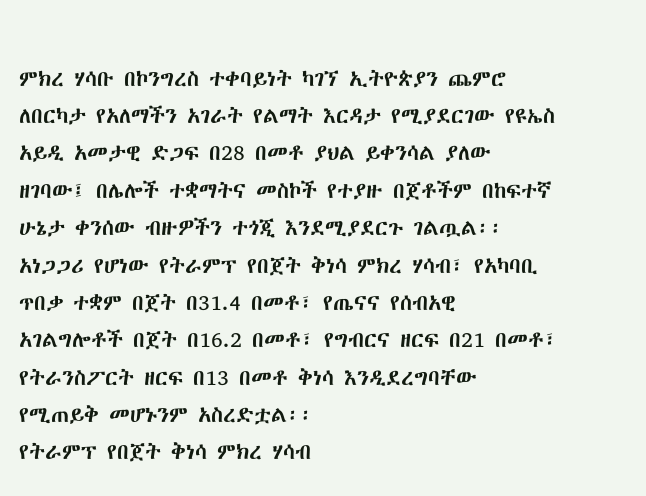ምክረ ሃሳቡ በኮንግረስ ተቀባይነት ካገኘ ኢትዮጵያን ጨምሮ ለበርካታ የአለማችን አገራት የልማት እርዳታ የሚያደርገው የዩኤስ አይዲ አመታዊ ድጋፍ በ28 በመቶ ያህል ይቀንሳል ያለው ዘገባው፤ በሌሎች ተቋማትና መስኮች የተያዙ በጀቶችም በከፍተኛ ሁኔታ ቀንሰው ብዙዎችን ተጎጂ እንደሚያደርጉ ገልጧል፡፡
አነጋጋሪ የሆነው የትራምፕ የበጀት ቅነሳ ምክረ ሃሳብ፣ የአካባቢ ጥበቃ ተቋም በጀት በ31.4 በመቶ፣ የጤናና የሰብአዊ አገልግሎቶች በጀት በ16.2 በመቶ፣ የግብርና ዘርፍ በ21 በመቶ፣ የትራንስፖርት ዘርፍ በ13 በመቶ ቅነሳ እንዲደረግባቸው የሚጠይቅ መሆኑንም አስረድቷል፡፡
የትራምፕ የበጀት ቅነሳ ምክረ ሃሳብ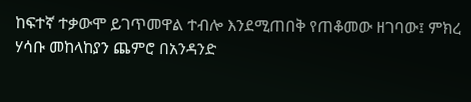ከፍተኛ ተቃውሞ ይገጥመዋል ተብሎ እንደሚጠበቅ የጠቆመው ዘገባው፤ ምክረ ሃሳቡ መከላከያን ጨምሮ በአንዳንድ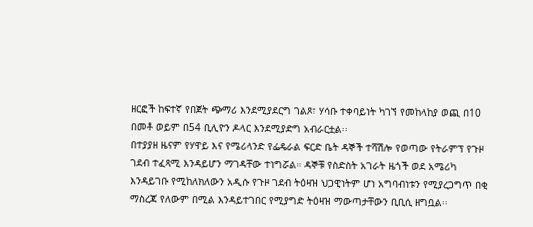ዘርፎች ከፍተኛ የበጀት ጭማሪ እንደሚያደርግ ገልጾ፣ ሃሳቡ ተቀባይነት ካገኘ የመከላከያ ወጪ በ10 በመቶ ወይም በ54 ቢሊዮን ዶላር እንደሚያድግ አብራርቷል፡፡
በተያያዘ ዜናም የሃዋይ እና የሜሪላንድ የፌዴራል ፍርድ ቤት ዳኞች ተሻሽሎ የወጣው የትራምፕ የጉዞ ገደብ ተፈጻሚ እንዳይሆን ማገዳቸው ተነግሯል። ዳኞቹ የስድስት አገራት ዜጎች ወደ አሜሪካ እንዳይገቡ የሚከለክለውን አዲሱ የጉዞ ገደብ ትዕዛዝ ህጋዊነትም ሆነ አግባብነቱን የሚያረጋግጥ በቂ ማስረጃ የለውም በሚል እንዳይተገበር የሚያግድ ትዕዛዝ ማውጣታቸውን ቢቢሲ ዘግቧል፡፡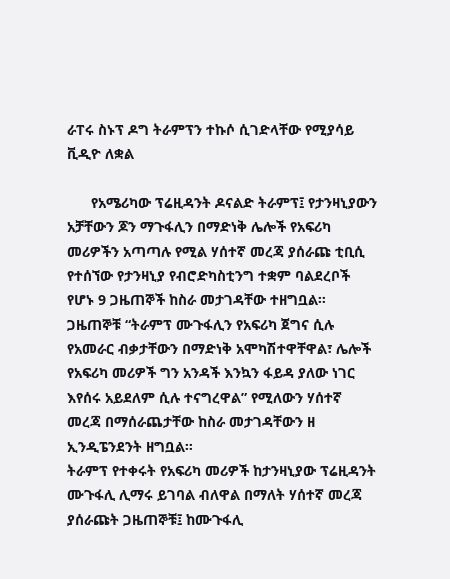ራፐሩ ስኑፕ ዶግ ትራምፕን ተኩሶ ሲገድላቸው የሚያሳይ ቪዲዮ ለቋል

      የአሜሪካው ፕሬዚዳንት ዶናልድ ትራምፕ፤ የታንዛኒያውን አቻቸውን ጆን ማጉፋሊን በማድነቅ ሌሎች የአፍሪካ መሪዎችን አጣጣሉ የሚል ሃሰተኛ መረጃ ያሰራጩ ቲቢሲ የተሰኘው የታንዛኒያ የብሮድካስቲንግ ተቋም ባልደረቦች የሆኑ 9 ጋዜጠኞች ከስራ መታገዳቸው ተዘግቧል፡፡
ጋዜጠኞቹ “ትራምፕ ሙጉፋሊን የአፍሪካ ጀግና ሲሉ የአመራር ብቃታቸውን በማድነቅ አሞካሽተዋቸዋል፣ ሌሎች የአፍሪካ መሪዎች ግን አንዳች እንኳን ፋይዳ ያለው ነገር እየሰሩ አይደለም ሲሉ ተናግረዋል” የሚለውን ሃሰተኛ መረጃ በማሰራጨታቸው ከስራ መታገዳቸውን ዘ ኢንዲፔንደንት ዘግቧል፡፡
ትራምፕ የተቀሩት የአፍሪካ መሪዎች ከታንዛኒያው ፕሬዚዳንት ሙጉፋሊ ሊማሩ ይገባል ብለዋል በማለት ሃሰተኛ መረጃ ያሰራጩት ጋዜጠኞቹ፤ ከሙጉፋሊ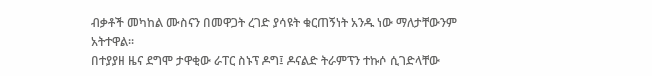ብቃቶች መካከል ሙስናን በመዋጋት ረገድ ያሳዩት ቁርጠኝነት አንዱ ነው ማለታቸውንም አትተዋል፡፡
በተያያዘ ዜና ደግሞ ታዋቂው ራፐር ስኑፕ ዶግ፤ ዶናልድ ትራምፕን ተኩሶ ሲገድላቸው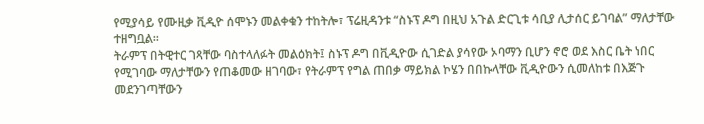የሚያሳይ የሙዚቃ ቪዲዮ ሰሞኑን መልቀቁን ተከትሎ፣ ፕሬዚዳንቱ “ስኑፕ ዶግ በዚህ አጉል ድርጊቱ ሳቢያ ሊታሰር ይገባል” ማለታቸው ተዘግቧል፡፡
ትራምፕ በትዊተር ገጻቸው ባስተላለፉት መልዕክት፤ ስኑፕ ዶግ በቪዲዮው ሲገድል ያሳየው ኦባማን ቢሆን ኖሮ ወደ እስር ቤት ነበር የሚገባው ማለታቸውን የጠቆመው ዘገባው፣ የትራምፕ የግል ጠበቃ ማይክል ኮሄን በበኩላቸው ቪዲዮውን ሲመለከቱ በእጅጉ መደንገጣቸውን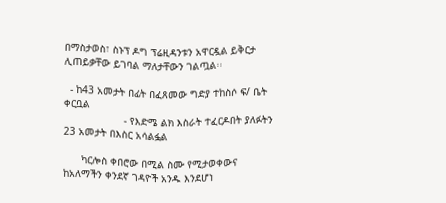በማስታወስ፣ ስኑፕ ዶግ ፕሬዚዳንቱን አዋርዷል ይቅርታ ሊጠይቃቸው ይገባል ማለታቸውን ገልጧል፡፡

  - ከ43 አመታት በፊት በፈጸመው ግድያ ተከስሶ ፍ/ ቤት ቀርቧል
                    - የእድሜ ልክ እስራት ተፈርዶበት ያለፉትን 23 አመታት በእስር አሳልፏል

      ካርሎስ ቀበሮው በሚል ስሙ የሚታወቀውና ከአለማችን ቀንደኛ ገዳዮች አንዱ እንደሆነ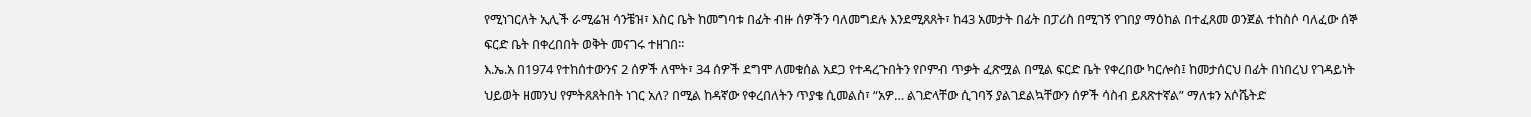የሚነገርለት ኢሊች ራሚሬዝ ሳንቼዝ፣ እስር ቤት ከመግባቱ በፊት ብዙ ሰዎችን ባለመግደሉ እንደሚጸጸት፣ ከ43 አመታት በፊት በፓሪስ በሚገኝ የገበያ ማዕከል በተፈጸመ ወንጀል ተከስሶ ባለፈው ሰኞ ፍርድ ቤት በቀረበበት ወቅት መናገሩ ተዘገበ፡፡
እ.ኤ.አ በ1974 የተከሰተውንና 2 ሰዎች ለሞት፣ 34 ሰዎች ደግሞ ለመቁሰል አደጋ የተዳረጉበትን የቦምብ ጥቃት ፈጽሟል በሚል ፍርድ ቤት የቀረበው ካርሎስ፤ ከመታሰርህ በፊት በነበረህ የገዳይነት ህይወት ዘመንህ የምትጸጸትበት ነገር አለ? በሚል ከዳኛው የቀረበለትን ጥያቄ ሲመልስ፣ “አዎ… ልገድላቸው ሲገባኝ ያልገደልኳቸውን ሰዎች ሳስብ ይጸጽተኛል” ማለቱን አሶሼትድ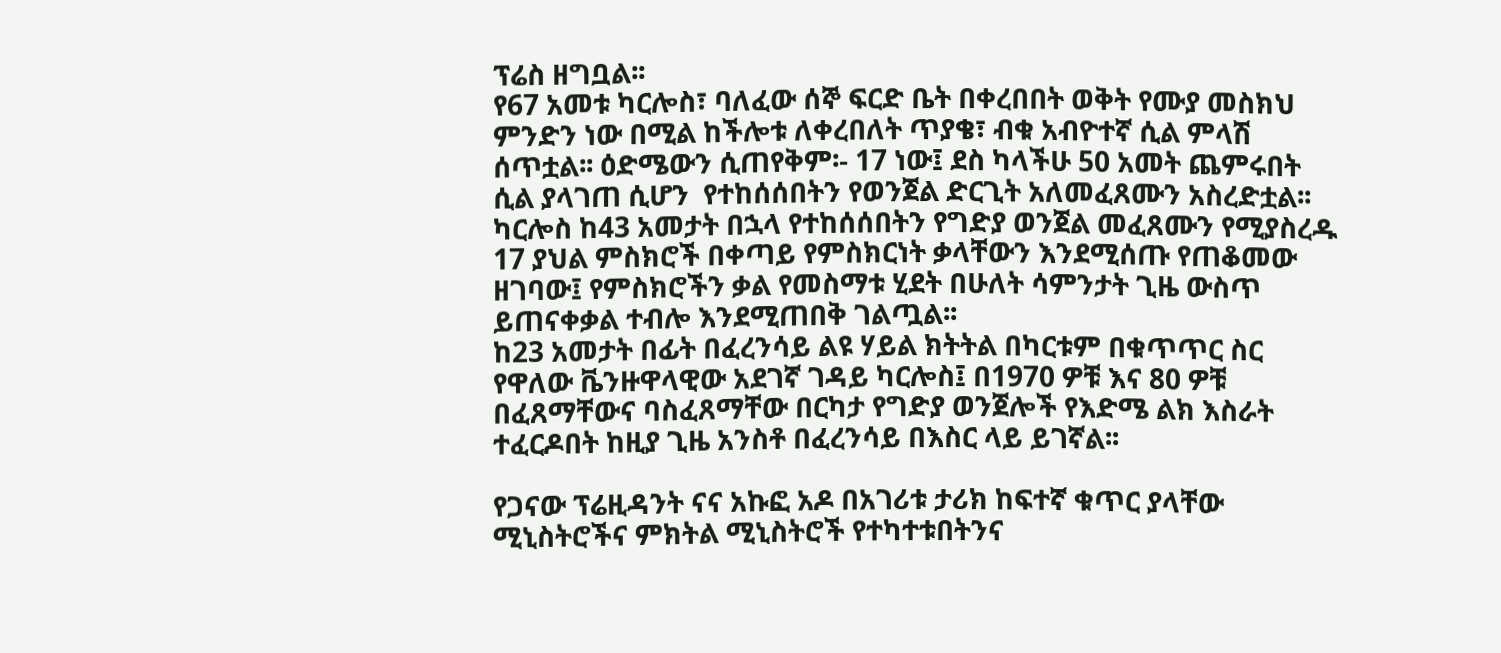ፕሬስ ዘግቧል፡፡
የ67 አመቱ ካርሎስ፣ ባለፈው ሰኞ ፍርድ ቤት በቀረበበት ወቅት የሙያ መስክህ ምንድን ነው በሚል ከችሎቱ ለቀረበለት ጥያቄ፣ ብቁ አብዮተኛ ሲል ምላሽ ሰጥቷል፡፡ ዕድሜውን ሲጠየቅም፡- 17 ነው፤ ደስ ካላችሁ 50 አመት ጨምሩበት ሲል ያላገጠ ሲሆን  የተከሰሰበትን የወንጀል ድርጊት አለመፈጸሙን አስረድቷል፡፡
ካርሎስ ከ43 አመታት በኋላ የተከሰሰበትን የግድያ ወንጀል መፈጸሙን የሚያስረዱ 17 ያህል ምስክሮች በቀጣይ የምስክርነት ቃላቸውን እንደሚሰጡ የጠቆመው ዘገባው፤ የምስክሮችን ቃል የመስማቱ ሂደት በሁለት ሳምንታት ጊዜ ውስጥ ይጠናቀቃል ተብሎ እንደሚጠበቅ ገልጧል፡፡
ከ23 አመታት በፊት በፈረንሳይ ልዩ ሃይል ክትትል በካርቱም በቁጥጥር ስር የዋለው ቬንዙዋላዊው አደገኛ ገዳይ ካርሎስ፤ በ1970 ዎቹ እና 80 ዎቹ በፈጸማቸውና ባስፈጸማቸው በርካታ የግድያ ወንጀሎች የእድሜ ልክ እስራት ተፈርዶበት ከዚያ ጊዜ አንስቶ በፈረንሳይ በእስር ላይ ይገኛል፡፡

የጋናው ፕሬዚዳንት ናና አኩፎ አዶ በአገሪቱ ታሪክ ከፍተኛ ቁጥር ያላቸው ሚኒስትሮችና ምክትል ሚኒስትሮች የተካተቱበትንና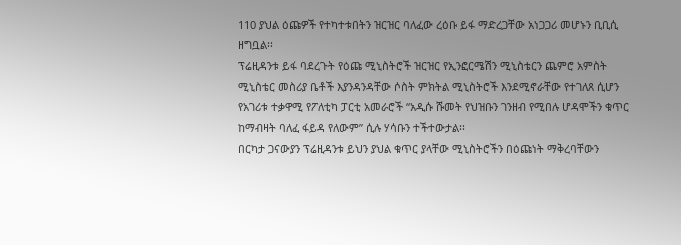110 ያህል ዕጩዎች የተካተቱበትን ዝርዝር ባለፈው ረዕቡ ይፋ ማድረጋቸው አነጋጋሪ መሆኑን ቢቢሲ ዘግቧል፡፡
ፕሬዚዳንቱ ይፋ ባደረጉት የዕጩ ሚኒስትሮች ዝርዝር የኢንፎርሜሽን ሚኒስቴርን ጨምሮ አምስት ሚኒስቴር መስሪያ ቤቶች እያንዳንዳቸው ሶስት ምክትል ሚኒስትሮች እንደሚኖራቸው የተገለጸ ሲሆን  የአገሪቱ ተቃዋሚ የፖለቲካ ፓርቲ አመራሮች “አዲሱ ሹመት የህዝቡን ገንዘብ የሚበሉ ሆዳሞችን ቁጥር ከማብዛት ባለፈ ፋይዳ የለውም” ሲሉ ሃሳቡን ተችተውታል፡፡
በርካታ ጋናውያን ፕሬዚዳንቱ ይህን ያህል ቁጥር ያላቸው ሚኒስትሮችን በዕጩነት ማቅረባቸውን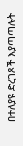በተለያዩ ድረገጾች እያጣጣሉት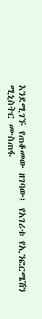እንደሚገኙ የጠቆመው ዘገባው፤ የአገሪቱ የኢንፎርሜሽን ሚኒስትር ሙስጠፋ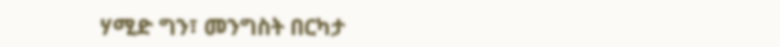ሃሚድ ግን፣ መንግስት በርካታ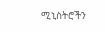ሚኒስትሮችን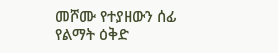መሾሙ የተያዘውን ሰፊ የልማት ዕቅድ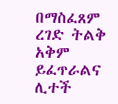በማስፈጸም ረገድ ትልቅ አቅም ይፈጥራልና ሊተች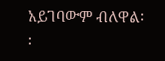አይገባውም ብለዋል፡፡